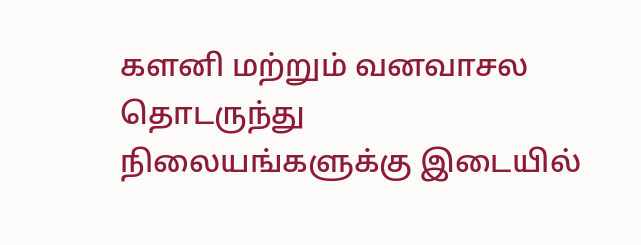களனி மற்றும் வனவாசல தொடருந்து நிலையங்களுக்கு இடையில்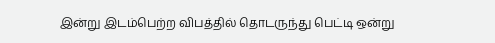இன்று இடம்பெற்ற விபத்தில் தொடருந்து பெட்டி ஒன்று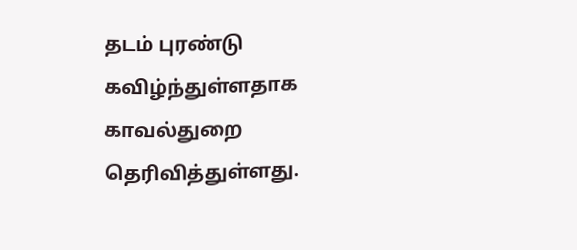தடம் புரண்டு கவிழ்ந்துள்ளதாக காவல்துறை தெரிவித்துள்ளது.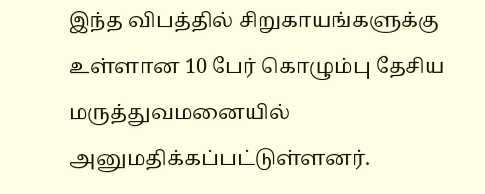இந்த விபத்தில் சிறுகாயங்களுக்கு உள்ளான 10 பேர் கொழும்பு தேசிய மருத்துவமனையில் அனுமதிக்கப்பட்டுள்ளனர்.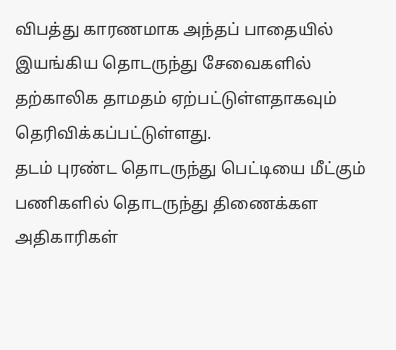விபத்து காரணமாக அந்தப் பாதையில் இயங்கிய தொடருந்து சேவைகளில் தற்காலிக தாமதம் ஏற்பட்டுள்ளதாகவும் தெரிவிக்கப்பட்டுள்ளது.
தடம் புரண்ட தொடருந்து பெட்டியை மீட்கும் பணிகளில் தொடருந்து திணைக்கள அதிகாரிகள்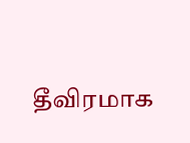தீவிரமாக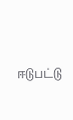ஈடுபட்டு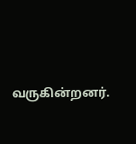வருகின்றனர்.